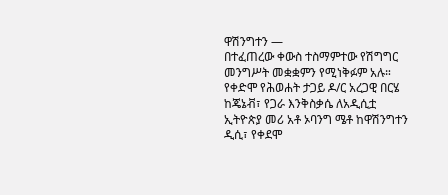ዋሽንግተን —
በተፈጠረው ቀውስ ተስማምተው የሽግግር መንግሥት መቋቋምን የሚነቅፉም አሉ።
የቀድሞ የሕወሐት ታጋይ ዶ/ር አረጋዊ በርሄ ከጄኔቭ፣ የጋራ እንቅስቃሴ ለአዲሲቷ ኢትዮጵያ መሪ አቶ ኦባንግ ሜቶ ከዋሽንግተን ዲሲ፣ የቀደሞ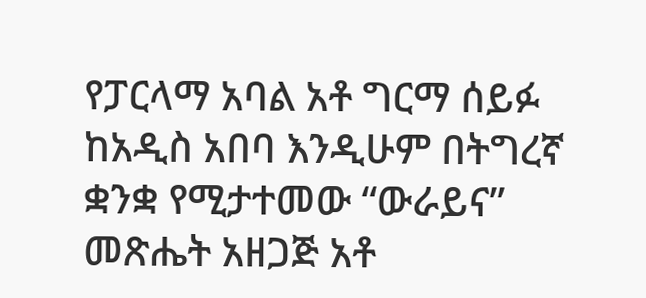የፓርላማ አባል አቶ ግርማ ሰይፉ ከአዲስ አበባ እንዲሁም በትግረኛ ቋንቋ የሚታተመው “ውራይና” መጽሔት አዘጋጅ አቶ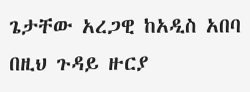ጌታቸው አረጋዊ ከአዲስ አበባ በዚህ ጉዳይ ዙርያ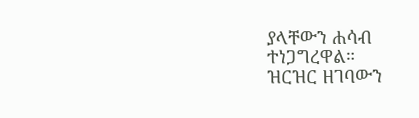ያላቸውን ሐሳብ ተነጋግረዋል።
ዝርዝር ዘገባውን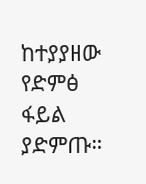ከተያያዘው የድምፅ ፋይል ያድምጡ።